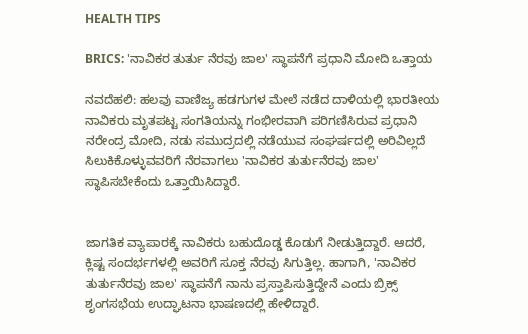HEALTH TIPS

BRICS: 'ನಾವಿಕರ ತುರ್ತು ನೆರವು ಜಾಲ' ಸ್ಥಾಪನೆಗೆ ಪ್ರಧಾನಿ ಮೋದಿ ಒತ್ತಾಯ

ನವದೆಹಲಿ: ಹಲವು ವಾಣಿಜ್ಯ ಹಡಗುಗಳ ಮೇಲೆ ನಡೆದ ದಾಳಿಯಲ್ಲಿ ಭಾರತೀಯ ನಾವಿಕರು ಮೃತಪಟ್ಟ ಸಂಗತಿಯನ್ನು ಗಂಭೀರವಾಗಿ ಪರಿಗಣಿಸಿರುವ ಪ್ರಧಾನಿ ನರೇಂದ್ರ ಮೋದಿ, ನಡು ಸಮುದ್ರದಲ್ಲಿ ನಡೆಯುವ ಸಂಘರ್ಷದಲ್ಲಿ ಅರಿವಿಲ್ಲದೆ ಸಿಲುಕಿಕೊಳ್ಳುವವರಿಗೆ ನೆರವಾಗಲು 'ನಾವಿಕರ ತುರ್ತುನೆರವು ಜಾಲ' ಸ್ಥಾಪಿಸಬೇಕೆಂದು ಒತ್ತಾಯಿಸಿದ್ದಾರೆ.


ಜಾಗತಿಕ ವ್ಯಾಪಾರಕ್ಕೆ ನಾವಿಕರು ಬಹುದೊಡ್ಡ ಕೊಡುಗೆ ನೀಡುತ್ತಿದ್ದಾರೆ. ಆದರೆ, ಕ್ಲಿಷ್ಟ ಸಂದರ್ಭಗಳಲ್ಲಿ ಅವರಿಗೆ ಸೂಕ್ತ ನೆರವು ಸಿಗುತ್ತಿಲ್ಲ. ಹಾಗಾಗಿ, 'ನಾವಿಕರ ತುರ್ತುನೆರವು ಜಾಲ' ಸ್ಥಾಪನೆಗೆ ನಾನು ಪ್ರಸ್ತಾಪಿಸುತ್ತಿದ್ದೇನೆ ಎಂದು ಬ್ರಿಕ್ಸ್ ಶೃಂಗಸಭೆಯ ಉದ್ಘಾಟನಾ ಭಾಷಣದಲ್ಲಿ ಹೇಳಿದ್ದಾರೆ.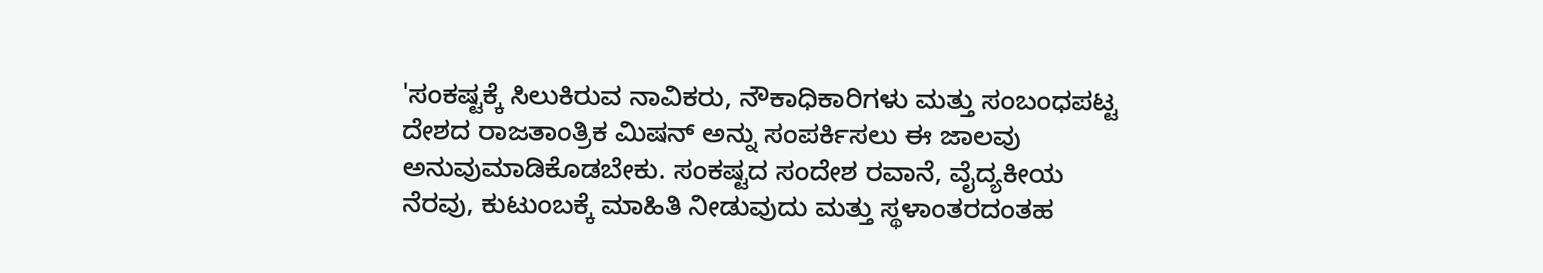'ಸಂಕಷ್ಟಕ್ಕೆ ಸಿಲುಕಿರುವ ನಾವಿಕರು, ನೌಕಾಧಿಕಾರಿಗಳು ಮತ್ತು ಸಂಬಂಧಪಟ್ಟ ದೇಶದ ರಾಜತಾಂತ್ರಿಕ ಮಿಷನ್ ಅನ್ನು ಸಂಪರ್ಕಿಸಲು ಈ ಜಾಲವು ಅನುವುಮಾಡಿಕೊಡಬೇಕು. ಸಂಕಷ್ಟದ ಸಂದೇಶ ರವಾನೆ, ವೈದ್ಯಕೀಯ ನೆರವು, ಕುಟುಂಬಕ್ಕೆ ಮಾಹಿತಿ ನೀಡುವುದು ಮತ್ತು ಸ್ಥಳಾಂತರದಂತಹ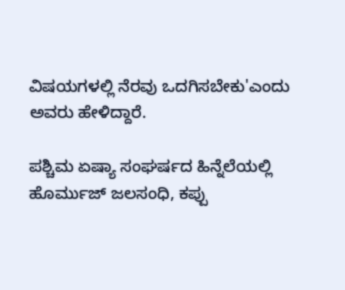ವಿಷಯಗಳಲ್ಲಿ ನೆರವು ಒದಗಿಸಬೇಕು'ಎಂದು ಅವರು ಹೇಳಿದ್ದಾರೆ.

ಪಶ್ಚಿಮ ಏಷ್ಯಾ ಸಂಘರ್ಷದ ಹಿನ್ನೆಲೆಯಲ್ಲಿ ಹೊರ್ಮುಜ್ ಜಲಸಂಧಿ, ಕಪ್ಪು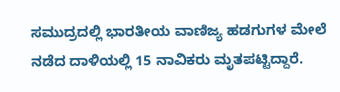ಸಮುದ್ರದಲ್ಲಿ ಭಾರತೀಯ ವಾಣಿಜ್ಯ ಹಡಗುಗಳ ಮೇಲೆ ನಡೆದ ದಾಳಿಯಲ್ಲಿ 15 ನಾವಿಕರು ಮೃತಪಟ್ಟಿದ್ದಾರೆ.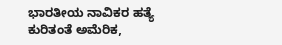ಭಾರತೀಯ ನಾವಿಕರ ಹತ್ಯೆ ಕುರಿತಂತೆ ಅಮೆರಿಕ,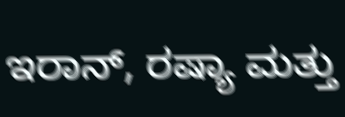ಇರಾನ್, ರಷ್ಯಾ ಮತ್ತು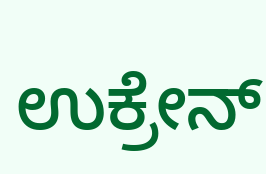ಉಕ್ರೇನ್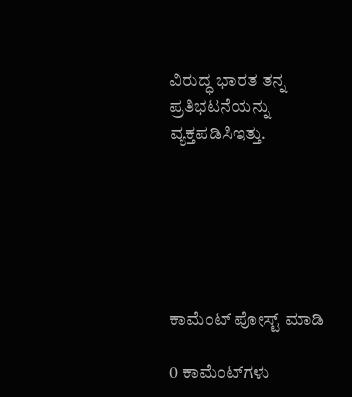ವಿರುದ್ಧ ಭಾರತ ತನ್ನ ಪ್ರತಿಭಟನೆಯನ್ನು ವ್ಯಕ್ತಪಡಿಸಿಇತ್ತು.






ಕಾಮೆಂಟ್‌‌ ಪೋಸ್ಟ್‌ ಮಾಡಿ

0 ಕಾಮೆಂಟ್‌ಗಳು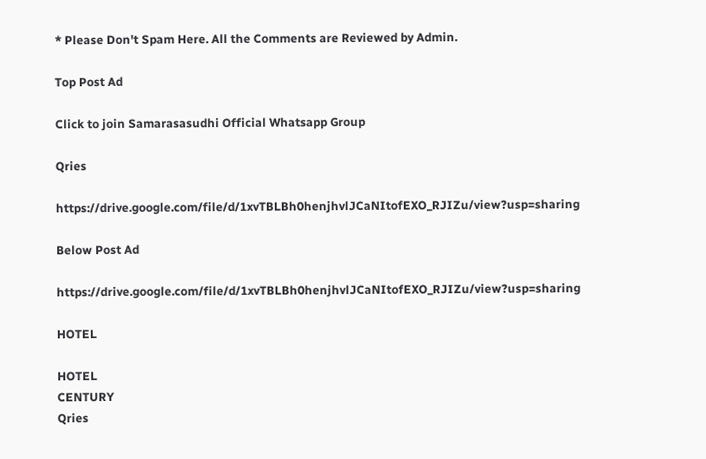* Please Don't Spam Here. All the Comments are Reviewed by Admin.

Top Post Ad

Click to join Samarasasudhi Official Whatsapp Group

Qries

https://drive.google.com/file/d/1xvTBLBh0henjhvlJCaNItofEXO_RJIZu/view?usp=sharing

Below Post Ad

https://drive.google.com/file/d/1xvTBLBh0henjhvlJCaNItofEXO_RJIZu/view?usp=sharing

HOTEL

HOTEL
CENTURY
Qries